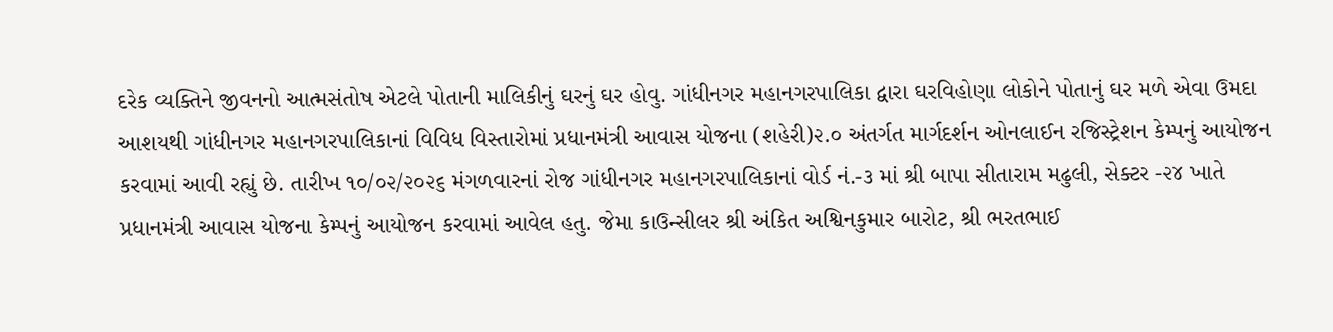દરેક વ્યક્તિને જીવનનો આત્મસંતોષ એટલે પોતાની માલિકીનું ઘરનું ઘર હોવુ. ગાંધીનગર મહાનગરપાલિકા દ્વારા ઘરવિહોણા લોકોને પોતાનું ઘર મળે એવા ઉમદા આશયથી ગાંધીનગર મહાનગરપાલિકાનાં વિવિધ વિસ્તારોમાં પ્રધાનમંત્રી આવાસ યોજના (શહેરી)૨.૦ અંતર્ગત માર્ગદર્શન ઓનલાઈન રજિસ્ટ્રેશન કેમ્પનું આયોજન કરવામાં આવી રહ્યું છે. તારીખ ૧૦/૦૨/૨૦૨૬ મંગળવારનાં રોજ ગાંધીનગર મહાનગરપાલિકાનાં વોર્ડ નં.-૩ માં શ્રી બાપા સીતારામ મઢુલી, સેક્ટર -૨૪ ખાતે પ્રધાનમંત્રી આવાસ યોજના કેમ્પનું આયોજન કરવામાં આવેલ હતુ. જેમા કાઉન્સીલર શ્રી અંકિત અશ્વિનકુમાર બારોટ, શ્રી ભરતભાઈ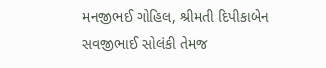મનજીભઈ ગોહિલ, શ્રીમતી દિપીકાબેન સવજીભાઈ સોલંકી તેમજ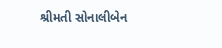શ્રીમતી સોનાલીબેન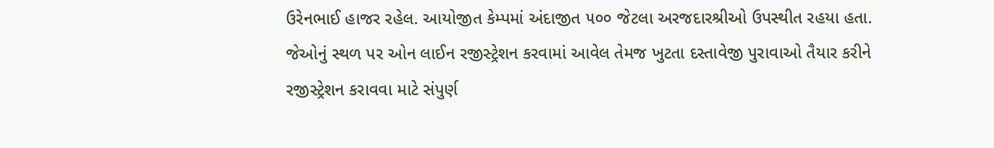ઉરેનભાઈ હાજર રહેલ. આયોજીત કેમ્પમાં અંદાજીત ૫૦૦ જેટલા અરજદારશ્રીઓ ઉપસ્થીત રહયા હતા. જેઓનું સ્થળ પર ઓન લાઈન રજીસ્ટ્રેશન કરવામાં આવેલ તેમજ ખુટતા દસ્તાવેજી પુરાવાઓ તૈયાર કરીને રજીસ્ટ્રેશન કરાવવા માટે સંપુર્ણ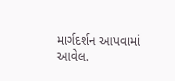માર્ગદર્શન આપવામાં આવેલ.